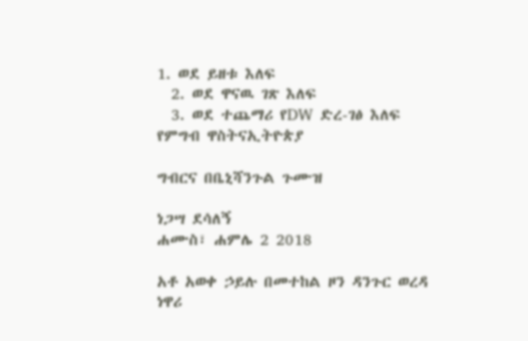1. ወደ ይዘቱ እለፍ
  2. ወደ ዋናዉ ገጽ እለፍ
  3. ወደ ተጨማሪ የDW ድረ-ገፅ እለፍ
የምግብ ዋስትናኢትዮጵያ

ግብርና በቤኒሻንጉል ጉሙዝ

ነጋሣ ደሳለኝ
ሐሙስ፣ ሐምሌ 2 2018

አቶ አወቀ ኃይሉ በመተከል ዞን ዳንጉር ወረዳ ነዋሪ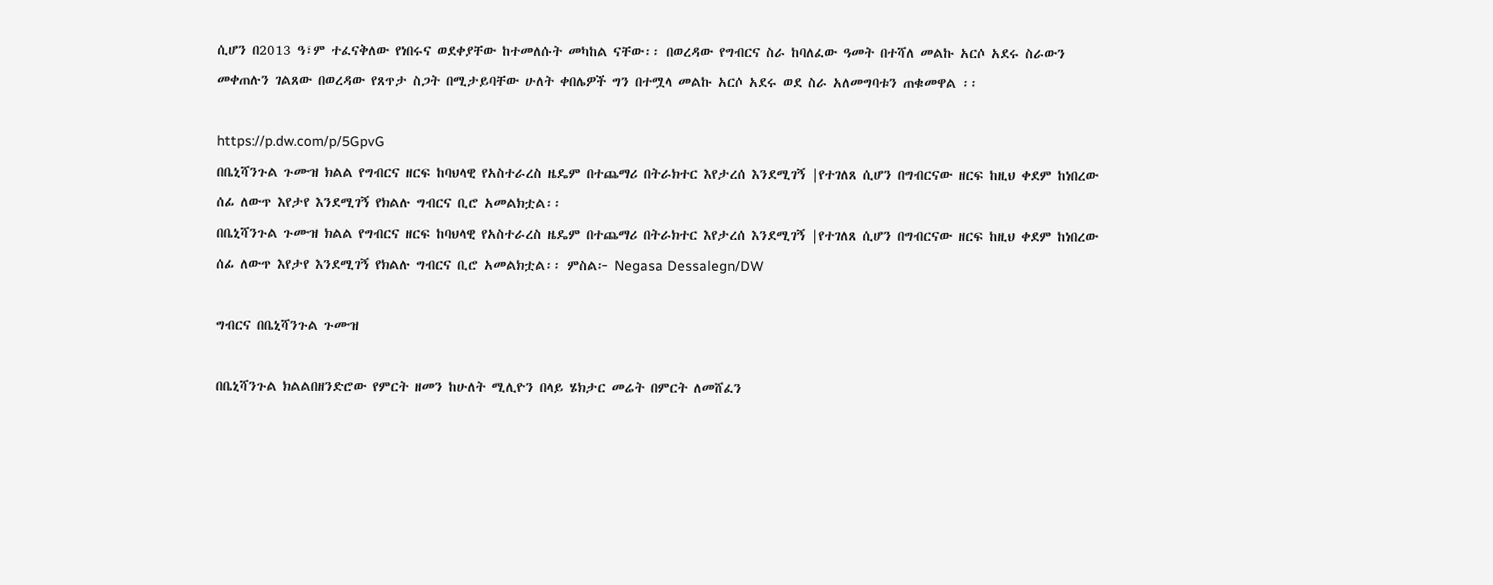ሲሆን በ2013 ዓ፣ም ተፈናቅለው የነበሩና ወደቀያቸው ከተመለሱት መካከል ናቸው፡፡ በወረዳው የግብርና ስራ ከባለፈው ዓመት በተሻለ መልኩ አርሶ አደሩ ስራውን መቀጠሉን ገልጸው በወረዳው የጸጥታ ስጋት በሚታይባቸው ሁለት ቀበሌዎች ግን በተሟላ መልኩ አርሶ አደሩ ወደ ስራ አለመግባቱን ጠቁመዋል ፡፡

https://p.dw.com/p/5GpvG
በቤኒሻንጉል ጉሙዝ ክልል የግብርና ዘርፍ ከባህላዊ የአስተራረስ ዜዴም በተጨማሪ በትራክተር እየታረሰ እንደሚገኝ |የተገለጸ ሲሆን በግብርናው ዘርፍ ከዚህ ቀደም ከነበረው ሰፊ ለውጥ እየታየ እንደሚገኝ የክልሉ ግብርና ቢሮ አመልክቷል፡፡
በቤኒሻንጉል ጉሙዝ ክልል የግብርና ዘርፍ ከባህላዊ የአስተራረስ ዜዴም በተጨማሪ በትራክተር እየታረሰ እንደሚገኝ |የተገለጸ ሲሆን በግብርናው ዘርፍ ከዚህ ቀደም ከነበረው ሰፊ ለውጥ እየታየ እንደሚገኝ የክልሉ ግብርና ቢሮ አመልክቷል፡፡ ምስል፦ Negasa Dessalegn/DW

ግብርና በቤኒሻንጉል ጉሙዝ

በቤኒሻንጉል ክልልበዘንድሮው የምርት ዘመን ከሁለት ሚሊዮን በላይ ሄክታር መሬት በምርት ለመሸፈን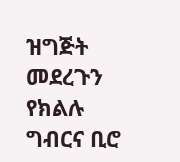ዝግጅት መደረጉን የክልሉ ግብርና ቢሮ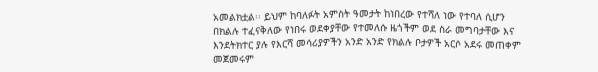አመልክቷል፡፡ ይህም ከባለፉት አምስት ዓመታት ከነበረው የተሻለ ነው የተባለ ሲሆን በክልሉ ተፈናቅለው የነበሩ ወደቀያቸው የተመለሱ ዜጎችም ወደ ስራ መግባታቸው እና እንደትክተር ያሉ የእርሻ መሳሪያዎችን አንድ አንድ የክልሉ ቦታዎች አርሶ አደሩ መጠቀም መጀመሩም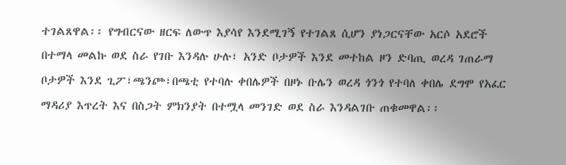ተገልጸዋል፡፡ የግብርናው ዘርፍ ለውጥ እያሳየ እንደሚገኝ የተገልጸ ሲሆን ያነጋርናቸው አርሶ አደሮች በተማላ መልኩ ወደ ስራ የገቡ እንዳሉ ሁሉ፣ አንድ ቦታዎች እንደ መተከል ዞን ድባጢ ወረዳ ገጠራማ ቦታዎች እንደ ጊፖ፣ጫንጮ፣በጫቲ የተባሉ ቀበሌዎች በዞኑ ቡሌን ወረዳ ጎንጎ የተባለ ቀበሌ ደግሞ የአፈር ማዳሪያ እጥረት እና በስጋት ምክንያት በተሟላ መንገድ ወደ ስራ እንዳልገቡ ጠቁመዋል፡፡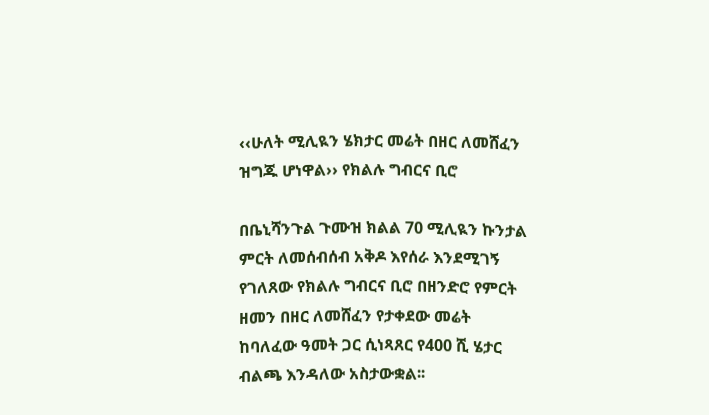‹‹ሁለት ሚሊዪን ሄክታር መሬት በዘር ለመሸፈን ዝግጁ ሆነዋል›› የክልሉ ግብርና ቢሮ

በቤኒሻንጉል ጉሙዝ ክልል 70 ሚሊዪን ኩንታል ምርት ለመሰብሰብ አቅዶ እየሰራ እንደሚገኝ የገለጸው የክልሉ ግብርና ቢሮ በዘንድሮ የምርት ዘመን በዘር ለመሸፈን የታቀደው መሬት ከባለፈው ዓመት ጋር ሲነጻጸር የ400 ሺ ሄታር ብልጫ እንዳለው አስታውቋል፡፡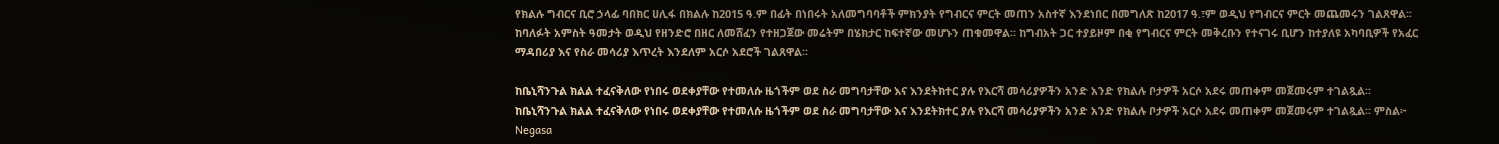የክልሉ ግብርና ቢሮ ኃላፊ ባበክር ሀሊፋ በክልሉ ከ2015 ዓ.ም በፊት በነበሩት አለመግባባቶች ምክንያት የግብርና ምርት መጠን አስተኛ እንደነበር በመግለጽ ከ2017 ዓ.፣ም ወዲህ የግብርና ምርት መጨመሩን ገልጸዋል፡፡ ከባለፉት አምስት ዓመታት ወዲህ የዘንድሮ በዘር ለመሸፈን የተዘጋጀው መሬትም በሄክታር ከፍተኛው መሆኑን ጠቁመዋል፡፡ ከግብአት ጋር ተያይዞም በቂ የግብርና ምርት መቅረቡን የተናገሩ ቢሆን ከተያለዩ አካባቢዎች የአፈር ማዳበሪያ እና የስራ መሳሪያ እጥረት እንደለም አርሶ አደሮች ገልጸዋል፡፡

ከቤኒሻንጉል ክልል ተፈናቅለው የነበሩ ወደቀያቸው የተመለሱ ዜጎችም ወደ ስራ መግባታቸው እና እንደትክተር ያሉ የእርሻ መሳሪያዎችን አንድ አንድ የክልሉ ቦታዎች አርሶ አደሩ መጠቀም መጀመሩም ተገልጿል፡፡
ከቤኒሻንጉል ክልል ተፈናቅለው የነበሩ ወደቀያቸው የተመለሱ ዜጎችም ወደ ስራ መግባታቸው እና እንደትክተር ያሉ የእርሻ መሳሪያዎችን አንድ አንድ የክልሉ ቦታዎች አርሶ አደሩ መጠቀም መጀመሩም ተገልጿል፡፡ ምስል፦ Negasa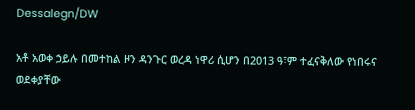Dessalegn/DW

አቶ አወቀ ኃይሉ በመተከል ዞን ዳንጉር ወረዳ ነዋሪ ሲሆን በ2013 ዓ፣ም ተፈናቅለው የነበሩና ወደቀያቸው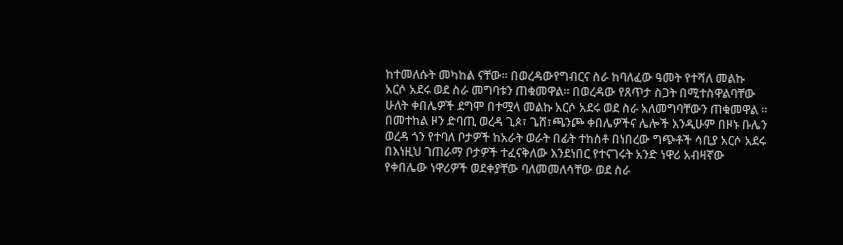ከተመለሱት መካከል ናቸው፡፡ በወረዳውየግብርና ስራ ከባለፈው ዓመት የተሻለ መልኩ አርሶ አደሩ ወደ ስራ መግባቱን ጠቁመዋል፡፡ በወረዳው የጸጥታ ስጋት በሚተስዋልባቸው ሁለት ቀበሌዎች ደግሞ በተሟላ መልኩ አርሶ አደሩ ወደ ስራ አለመግባቸውን ጠቁመዋል ፡፡
በመተከል ዞን ድባጢ ወረዳ ጊጶ፣ ጌሸ፣ጫንጮ ቀበሌዎችና ሌሎች እንዲሁም በዞኑ ቡሌን ወረዳ ጎን የተባለ ቦታዎች ከአራት ወራት በፊት ተከስቶ በነበረው ግጭቶች ሳቢያ አርሶ አደሩ በእነዚህ ገጠራማ ቦታዎች ተፈናቅለው እንደነበር የተናገሩት አንድ ነዋሪ አብዛኛው የቀበሌው ነዋሪዎች ወደቀያቸው ባለመመለሳቸው ወደ ስራ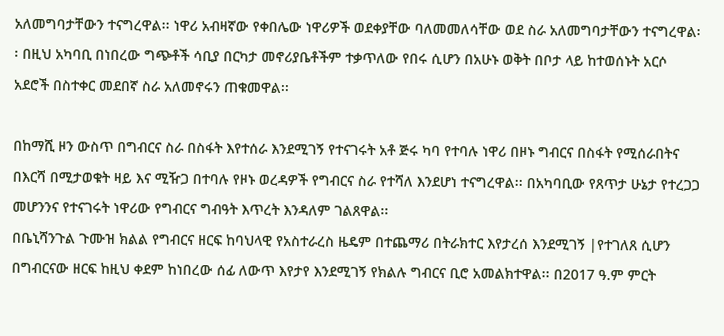አለመግባታቸውን ተናግረዋል፡፡ ነዋሪ አብዛኛው የቀበሌው ነዋሪዎች ወደቀያቸው ባለመመለሳቸው ወደ ስራ አለመግባታቸውን ተናግረዋል፡፡ በዚህ አካባቢ በነበረው ግጭቶች ሳቢያ በርካታ መኖሪያቤቶችም ተቃጥለው የበሩ ሲሆን በአሁኑ ወቅት በቦታ ላይ ከተወሰኑት አርሶ አደሮች በስተቀር መደበኛ ስራ አለመኖሩን ጠቁመዋል፡፡

በከማሺ ዞን ውስጥ በግብርና ስራ በስፋት እየተሰራ እንደሚገኝ የተናገሩት አቶ ጅሩ ካባ የተባሉ ነዋሪ በዞኑ ግብርና በስፋት የሚሰራበትና በእርሻ በሚታወቁት ዛይ እና ሚዥጋ በተባሉ የዞኑ ወረዳዎች የግብርና ስራ የተሻለ እንደሆነ ተናግረዋል፡፡ በአካባቢው የጸጥታ ሁኔታ የተረጋጋ መሆንንና የተናገሩት ነዋሪው የግብርና ግብዓት እጥረት እንዳለም ገልጸዋል፡፡
በቤኒሻንጉል ጉሙዝ ክልል የግብርና ዘርፍ ከባህላዊ የአስተራረስ ዜዴም በተጨማሪ በትራክተር እየታረሰ እንደሚገኝ |የተገለጸ ሲሆን በግብርናው ዘርፍ ከዚህ ቀደም ከነበረው ሰፊ ለውጥ እየታየ እንደሚገኝ የክልሉ ግብርና ቢሮ አመልክተዋል፡፡ በ2017 ዓ.ም ምርት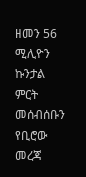ዘመን 56 ሚሊዮን ኩንታል ምርት መሰብሰቡን የቢሮው መረጃ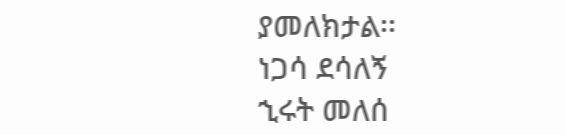ያመለክታል፡፡
ነጋሳ ደሳለኝ
ኂሩት መለሰ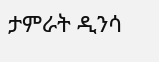ታምራት ዲንሳ